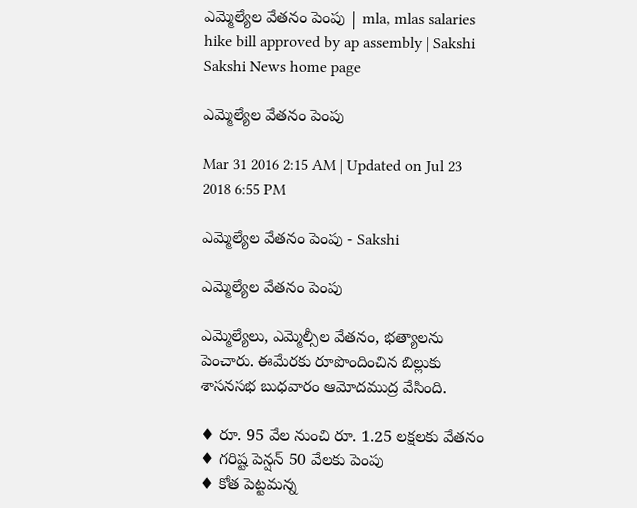ఎమ్మెల్యేల వేతనం పెంపు | mla, mlas salaries hike bill approved by ap assembly | Sakshi
Sakshi News home page

ఎమ్మెల్యేల వేతనం పెంపు

Mar 31 2016 2:15 AM | Updated on Jul 23 2018 6:55 PM

ఎమ్మెల్యేల వేతనం పెంపు - Sakshi

ఎమ్మెల్యేల వేతనం పెంపు

ఎమ్మెల్యేలు, ఎమ్మెల్సీల వేతనం, భత్యాలను పెంచారు. ఈమేరకు రూపొందించిన బిల్లుకు శాసనసభ బుధవారం ఆమోదముద్ర వేసింది.

♦ రూ. 95 వేల నుంచి రూ. 1.25 లక్షలకు వేతనం
♦ గరిష్ట పెన్షన్ 50 వేలకు పెంపు
♦ కోత పెట్టమన్న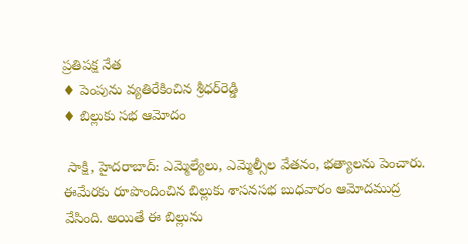ప్రతిపక్ష నేత
♦ పెంపును వ్యతిరేకించిన శ్రీధర్‌రెడ్డి
♦ బిల్లుకు సభ ఆమోదం

 సాక్షి, హైదరాబాద్: ఎమ్మెల్యేలు, ఎమ్మెల్సీల వేతనం, భత్యాలను పెంచారు. ఈమేరకు రూపొందించిన బిల్లుకు శాసనసభ బుధవారం ఆమోదముద్ర వేసింది. అయితే ఈ బిల్లును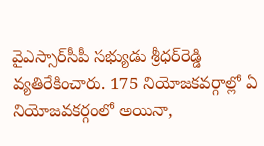వైఎస్సార్‌సీపీ సభ్యుడు శ్రీధర్‌రెడ్డి వ్యతిరేకించారు. 175 నియోజకవర్గాల్లో ఏ నియోజవకర్గంలో అయినా,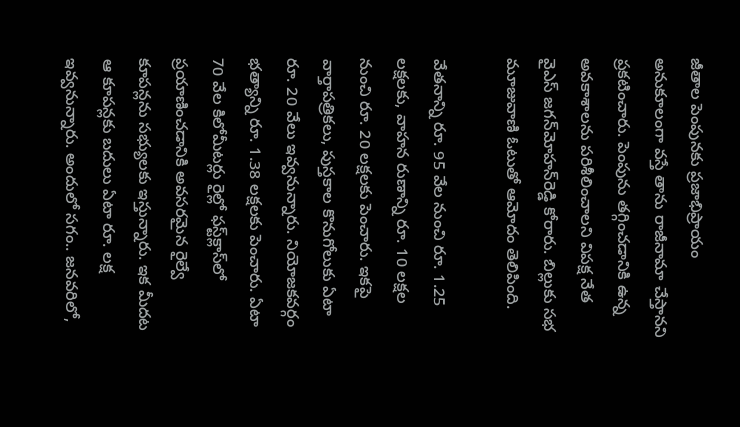జీతాల పెంపునకు ప్రజాభిప్రాయం అనుకూలంగా వస్తే తాను రాజీనామా చేస్తానని ప్రకటించారు. పెంపును తగ్గించడానికి ఉన్న అవకాశాలను పరిశీలించాలని విపక్ష నేత వైఎస్ జగన్‌మోహన్‌రెడ్డి కోరారు. బిల్లుకు సభ మూజువాణి ఓటుతో ఆమోదం తెలిపింది.

వేతనాన్ని రూ. 95 వేల నుంచి రూ. 1.25 లక్షలకు, వాహన రుణాన్ని రూ. 10 లక్షల నుంచి రూ. 20 లక్షలకు పెంచారు. ఇకపై వార్తాపత్రికలు, పుస్తకాల కొనుగోలుకు ఏటా రూ. 20 వేలు ఇవ్వనున్నారు. నియోజకవర్గం భత్యాన్ని రూ. 1.38 లక్షలకు పెంచారు. ఏటా 70 వేల కిలోమీటర్లు రైల్లో ఫస్ట్‌క్లాస్‌లో ప్రయాణించడానికి అవసరమైన రైల్వే కూపన్లను సభ్యులకు ఇస్తున్నారు. ఇక మీదట ఆ కూపన్లకు బదులు ఏటా రూ. లక్ష ఇవ్వనున్నారు. అందులో సగం.. జనవరిలో,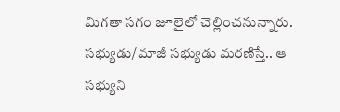మిగతా సగం జూలైలో చెల్లించనున్నారు. సభ్యుడు/మాజీ సభ్యుడు మరణిస్తే.. ఆ సభ్యుని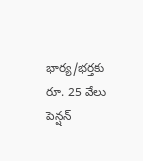భార్య/భర్తకు రూ. 25 వేలు పెన్షన్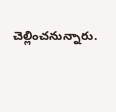చెల్లించనున్నారు.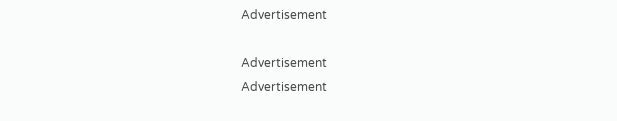Advertisement

Advertisement
Advertisement